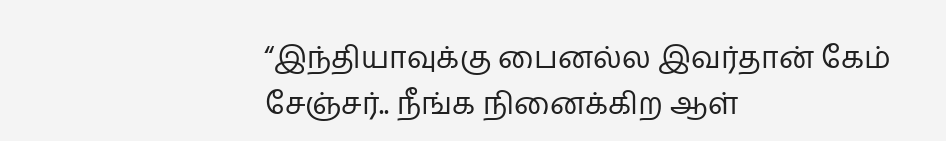“இந்தியாவுக்கு பைனல்ல இவர்தான் கேம் சேஞ்சர்.. நீங்க நினைக்கிற ஆள்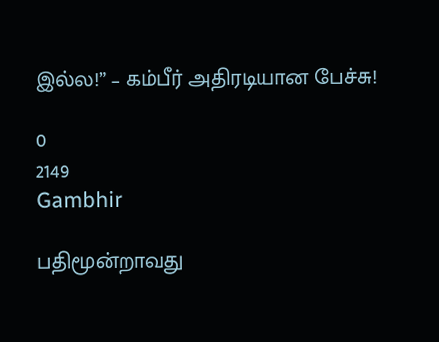இல்ல!” – கம்பீர் அதிரடியான பேச்சு!

0
2149
Gambhir

பதிமூன்றாவது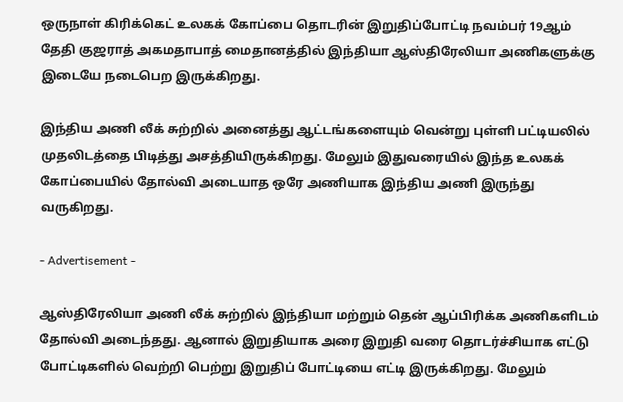ஒருநாள் கிரிக்கெட் உலகக் கோப்பை தொடரின் இறுதிப்போட்டி நவம்பர் 19ஆம் தேதி குஜராத் அகமதாபாத் மைதானத்தில் இந்தியா ஆஸ்திரேலியா அணிகளுக்கு இடையே நடைபெற இருக்கிறது.

இந்திய அணி லீக் சுற்றில் அனைத்து ஆட்டங்களையும் வென்று புள்ளி பட்டியலில் முதலிடத்தை பிடித்து அசத்தியிருக்கிறது. மேலும் இதுவரையில் இந்த உலகக் கோப்பையில் தோல்வி அடையாத ஒரே அணியாக இந்திய அணி இருந்து வருகிறது.

- Advertisement -

ஆஸ்திரேலியா அணி லீக் சுற்றில் இந்தியா மற்றும் தென் ஆப்பிரிக்க அணிகளிடம் தோல்வி அடைந்தது. ஆனால் இறுதியாக அரை இறுதி வரை தொடர்ச்சியாக எட்டு போட்டிகளில் வெற்றி பெற்று இறுதிப் போட்டியை எட்டி இருக்கிறது. மேலும்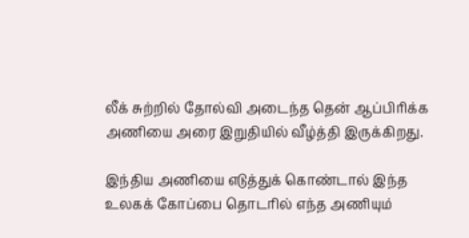லீக் சுற்றில் தோல்வி அடைந்த தென் ஆப்பிரிக்க அணியை அரை இறுதியில் வீழ்த்தி இருக்கிறது.

இந்திய அணியை எடுத்துக் கொண்டால் இந்த உலகக் கோப்பை தொடரில் எந்த அணியும்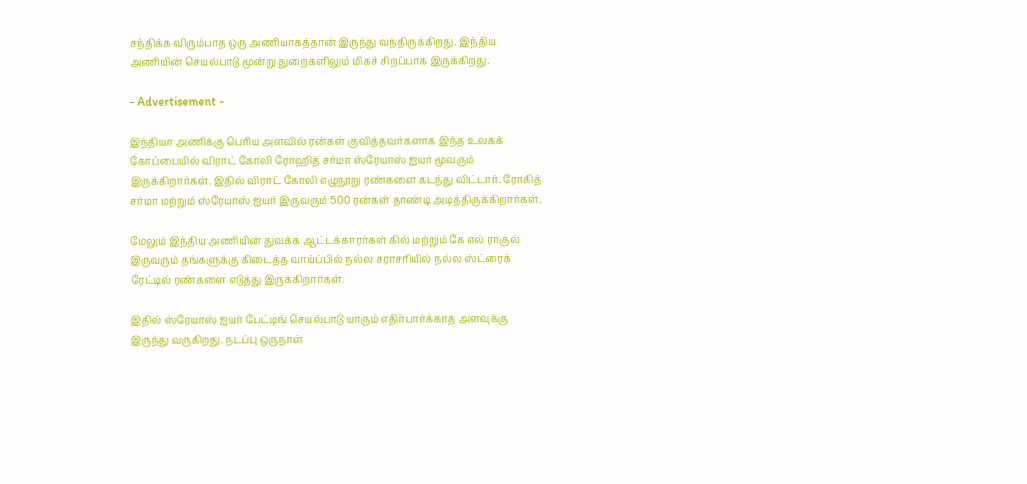சந்திக்க விரும்பாத ஒரு அணியாகத்தான் இருந்து வந்திருக்கிறது. இந்திய அணியின் செயல்பாடு மூன்று துறைகளிலும் மிகச் சிறப்பாக இருக்கிறது.

- Advertisement -

இந்தியா அணிக்கு பெரிய அளவில் ரன்கள் குவித்தவர்களாக இந்த உலகக் கோப்பையில் விராட் கோலி ரோஹித் சர்மா ஸ்ரேயாஸ் ஐயர் மூவரும் இருக்கிறார்கள். இதில் விராட் கோலி எழுநூறு ரண்களை கடந்து விட்டார். ரோகித் சர்மா மற்றும் ஸ்ரேயாஸ் ஐயர் இருவரும் 500 ரன்கள் தாண்டி அடித்திருக்கிறார்கள்.

மேலும் இந்திய அணியின் துவக்க ஆட்டக்காரர்கள் கில் மற்றும் கே எல் ராகுல் இருவரும் தங்களுக்கு கிடைத்த வாய்ப்பில் நல்ல சராசரியில் நல்ல ஸ்ட்ரைக் ரேட்டில் ரண்களை எடுத்து இருக்கிறார்கள்.

இதில் ஸ்ரேயாஸ் ஐயர் பேட்டிங் செயல்பாடு யாரும் எதிர்பார்க்காத அளவுக்கு இருந்து வருகிறது. நடப்பு ஒருநாள்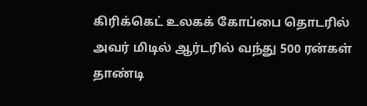கிரிக்கெட் உலகக் கோப்பை தொடரில் அவர் மிடில் ஆர்டரில் வந்து 500 ரன்கள் தாண்டி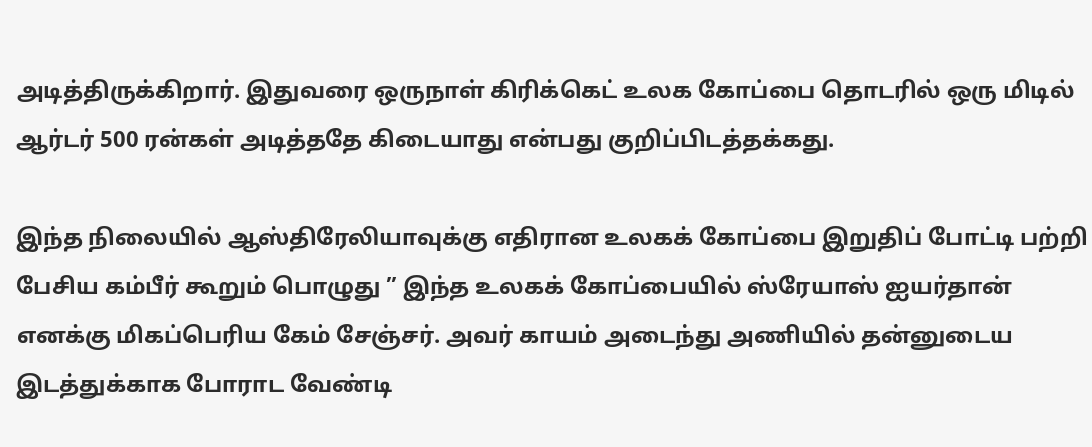அடித்திருக்கிறார். இதுவரை ஒருநாள் கிரிக்கெட் உலக கோப்பை தொடரில் ஒரு மிடில் ஆர்டர் 500 ரன்கள் அடித்ததே கிடையாது என்பது குறிப்பிடத்தக்கது.

இந்த நிலையில் ஆஸ்திரேலியாவுக்கு எதிரான உலகக் கோப்பை இறுதிப் போட்டி பற்றி பேசிய கம்பீர் கூறும் பொழுது ” இந்த உலகக் கோப்பையில் ஸ்ரேயாஸ் ஐயர்தான் எனக்கு மிகப்பெரிய கேம் சேஞ்சர். அவர் காயம் அடைந்து அணியில் தன்னுடைய இடத்துக்காக போராட வேண்டி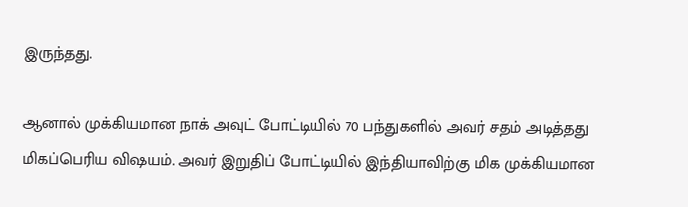இருந்தது.

ஆனால் முக்கியமான நாக் அவுட் போட்டியில் 70 பந்துகளில் அவர் சதம் அடித்தது மிகப்பெரிய விஷயம். அவர் இறுதிப் போட்டியில் இந்தியாவிற்கு மிக முக்கியமான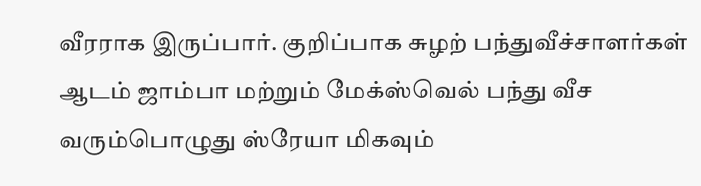வீரராக இருப்பார். குறிப்பாக சுழற் பந்துவீச்சாளர்கள் ஆடம் ஜாம்பா மற்றும் மேக்ஸ்வெல் பந்து வீச வரும்பொழுது ஸ்ரேயா மிகவும்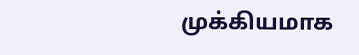முக்கியமாக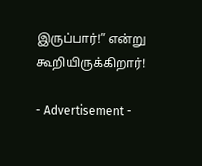இருப்பார்!” என்று கூறியிருக்கிறார்!

- Advertisement -